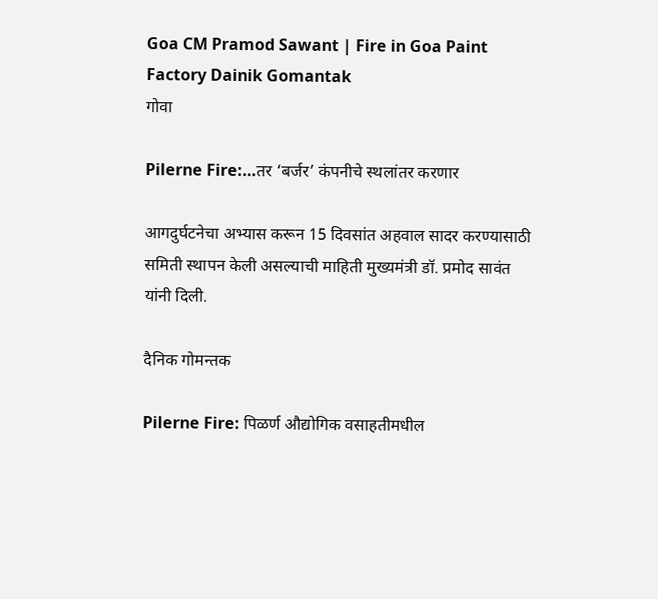Goa CM Pramod Sawant | Fire in Goa Paint Factory Dainik Gomantak
गोवा

Pilerne Fire:…तर ‘बर्जर’ कंपनीचे स्‍थलांतर करणार

आगदुर्घटनेचा अभ्यास करून 15 दिवसांत अहवाल सादर करण्यासाठी समिती स्थापन केली असल्याची माहिती मुख्यमंत्री डॉ. प्रमोद सावंत यांनी दिली.

दैनिक गोमन्तक

Pilerne Fire: पिळर्ण औद्योगिक वसाहतीमधील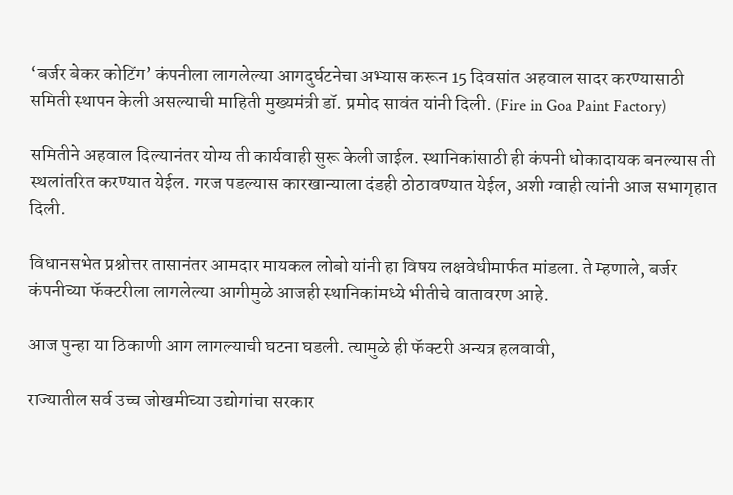‘बर्जर बेकर कोटिंग’ कंपनीला लागलेल्या आगदुर्घटनेचा अभ्यास करून 15 दिवसांत अहवाल सादर करण्यासाठी समिती स्थापन केली असल्याची माहिती मुख्यमंत्री डॉ. प्रमोद सावंत यांनी दिली. (Fire in Goa Paint Factory)

समितीने अहवाल दिल्यानंतर योग्य ती कार्यवाही सुरू केली जाईल. स्थानिकांसाठी ही कंपनी धोकादायक बनल्यास ती स्थलांतरित करण्यात येईल. गरज पडल्यास कारखान्याला दंडही ठोठावण्यात येईल, अशी ग्वाही त्यांनी आज सभागृहात दिली.

विधानसभेत प्रश्नोत्तर तासानंतर आमदार मायकल लोबो यांनी हा विषय लक्षवेधीमार्फत मांडला. ते म्हणाले, बर्जर कंपनीच्या फॅक्टरीला लागलेल्या आगीमुळे आजही स्थानिकांमध्ये भीतीचे वातावरण आहे.

आज पुन्हा या ठिकाणी आग लागल्याची घटना घडली. त्‍यामुळे ही फॅक्टरी अन्यत्र हलवावी,

राज्यातील सर्व उच्च जोखमीच्या उद्योगांचा सरकार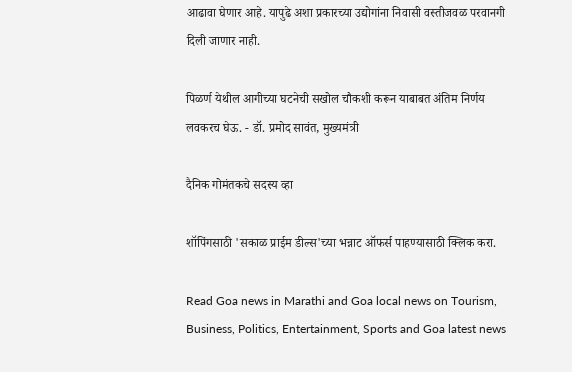आढावा घेणार आहे. यापुढे अशा प्रकारच्या उद्योगांना निवासी वस्तीजवळ परवानगी दिली जाणार नाही.

पिळर्ण येथील आगीच्या घटनेची सखोल चौकशी करून याबाबत अंतिम निर्णय लवकरच घेऊ. - डॉ. प्रमोद सावंत, मुख्यमंत्री

दैनिक गोमंतकचे सदस्य व्हा

शॉपिंगसाठी 'सकाळ प्राईम डील्स'च्या भन्नाट ऑफर्स पाहण्यासाठी क्लिक करा.

Read Goa news in Marathi and Goa local news on Tourism, Business, Politics, Entertainment, Sports and Goa latest news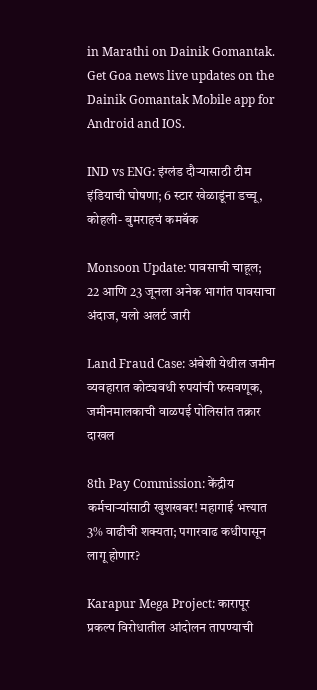in Marathi on Dainik Gomantak. Get Goa news live updates on the Dainik Gomantak Mobile app for Android and IOS.

IND vs ENG: इंग्लंड दौऱ्यासाठी टीम इंडियाची घोषणा; 6 स्टार खेळाडूंना डच्चू, कोहली- बुमराहचं कमबॅक

Monsoon Update: पावसाची चाहूल; 22 आणि 23 जूनला अनेक भागांत पावसाचा अंदाज, यलो अलर्ट जारी

Land Fraud Case: अंबेशी येथील जमीन व्यवहारात कोट्यवधी रुपयांची फसवणूक, जमीनमालकाची वाळपई पोलिसांत तक्रार दाखल

8th Pay Commission: केंद्रीय कर्मचाऱ्यांसाठी खुशखबर! महागाई भत्त्यात 3% वाढीची शक्यता; पगारवाढ कधीपासून लागू होणार?

Karapur Mega Project: कारापूर प्रकल्प विरोधातील आंदोलन तापण्याची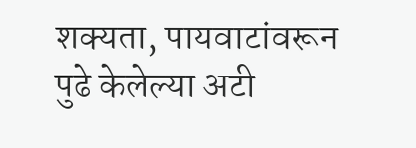शक्यता, पायवाटांवरून पुढे केलेल्या अटी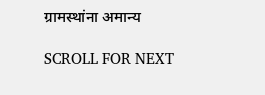ग्रामस्थांना अमान्य

SCROLL FOR NEXT